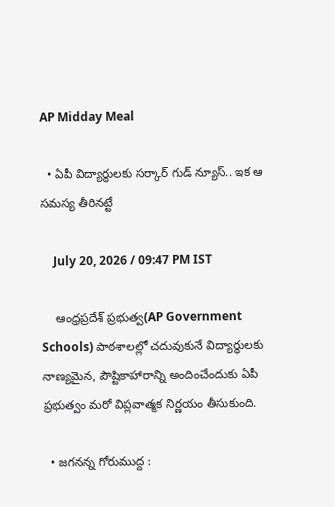AP Midday Meal

  • ఏపీ విద్యార్థులకు సర్కార్ గుడ్ న్యూస్.. ఇక ఆ సమస్య తీరినట్టే

    July 20, 2026 / 09:47 PM IST

    ఆంధ్రప్రదేశ్ ప్రభుత్వ(AP Government Schools) పాఠశాలల్లో చదువుకునే విద్యార్థులకు నాణ్యమైన, పౌష్టికాహారాన్ని అందించేందుకు ఏపీ ప్రభుత్వం మరో విప్లవాత్మక నిర్ణయం తీసుకుంది.

  • జగనన్న గోరుముద్ద :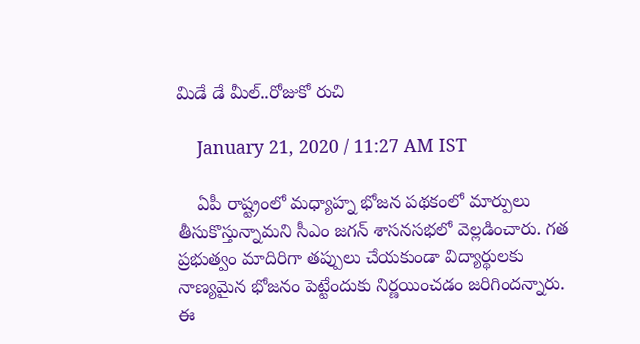మిడే డే మీల్..రోజుకో రుచి

    January 21, 2020 / 11:27 AM IST

    ఏపీ రాష్ట్రంలో మధ్యాహ్న భోజన పథకంలో మార్పులు తీసుకొస్తున్నామని సీఎం జగన్ శాసనసభలో వెల్లడించారు. గత ప్రభుత్వం మాదిరిగా తప్పులు చేయకుండా విద్యార్థులకు నాణ్యమైన భోజనం పెట్టేందుకు నిర్ణయించడం జరిగిందన్నారు. ఈ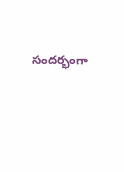సందర్భంగా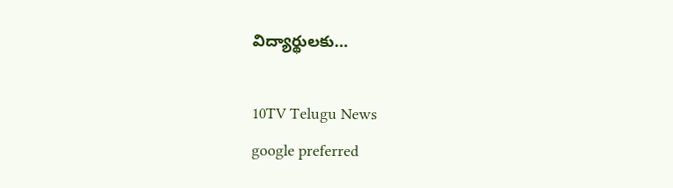విద్యార్థులకు…

10TV Telugu News
google preferred